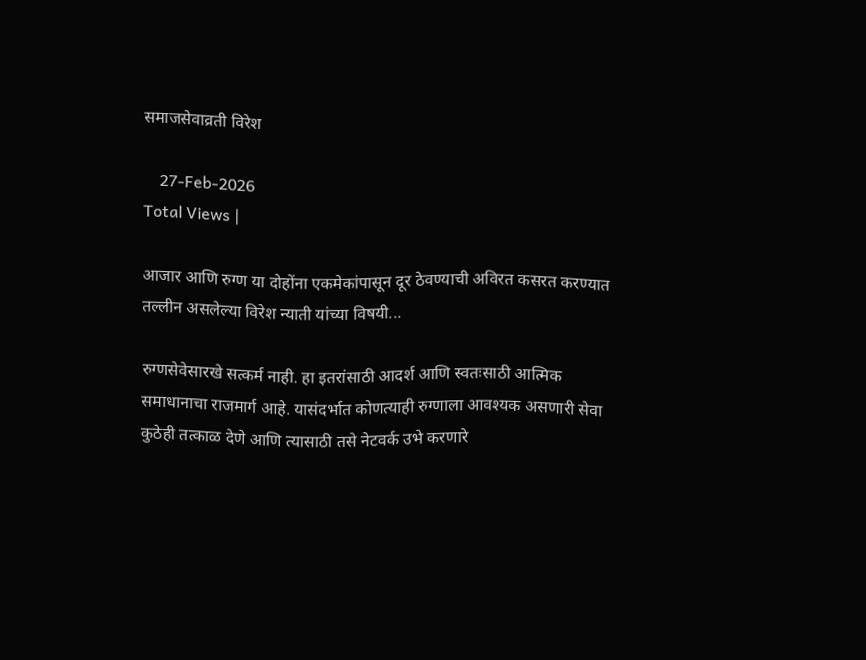समाजसेवाव्रती विरेश

    27-Feb-2026
Total Views |

आजार आणि रुग्ण या दोहोंना एकमेकांपासून दूर ठेवण्याची अविरत कसरत करण्यात तल्लीन असलेल्या विरेश न्याती यांच्या विषयी...

रुग्णसेवेसारखे सत्कर्म नाही. हा इतरांसाठी आदर्श आणि स्वतःसाठी आत्मिक समाधानाचा राजमार्ग आहे. यासंदर्भात कोणत्याही रुग्णाला आवश्यक असणारी सेवा कुठेही तत्काळ देणे आणि त्यासाठी तसे नेटवर्क उभे करणारे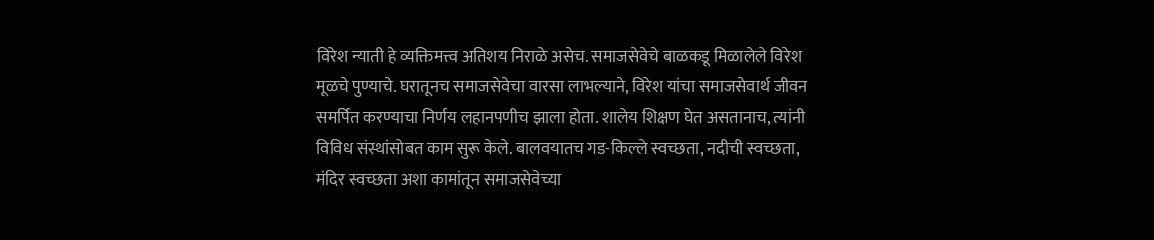विरेश न्याती हे व्यक्तिमत्त्व अतिशय निराळे असेच. समाजसेवेचे बाळकडू मिळालेले विरेश मूळचे पुण्याचे. घरातूनच समाजसेवेचा वारसा लाभल्याने, विरेश यांचा समाजसेवार्थ जीवन समर्पित करण्याचा निर्णय लहानपणीच झाला होता. शालेय शिक्षण घेत असतानाच, त्यांनी विविध संस्थांसोबत काम सुरू केले. बालवयातच गड-किल्ले स्वच्छता, नदीची स्वच्छता, मंदिर स्वच्छता अशा कामांतून समाजसेवेच्या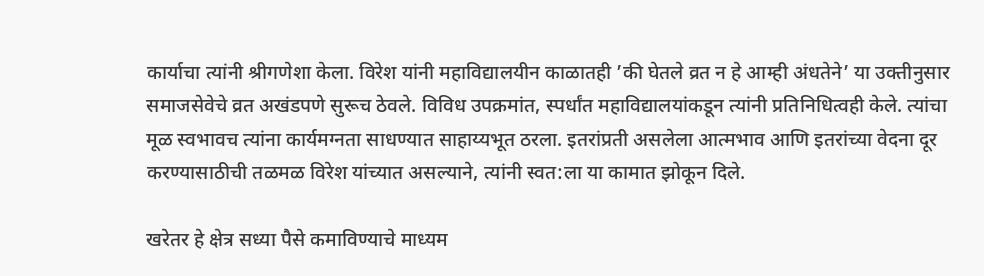कार्याचा त्यांनी श्रीगणेशा केला. विरेश यांनी महाविद्यालयीन काळातही ‌’की घेतले व्रत न हे आम्ही अंधतेने‌’ या उक्तीनुसार समाजसेवेचे व्रत अखंडपणे सुरूच ठेवले. विविध उपक्रमांत, स्पर्धांत महाविद्यालयांकडून त्यांनी प्रतिनिधित्वही केले. त्यांचा मूळ स्वभावच त्यांना कार्यमग्नता साधण्यात साहाय्यभूत ठरला. इतरांप्रती असलेला आत्मभाव आणि इतरांच्या वेदना दूर करण्यासाठीची तळमळ विरेश यांच्यात असल्याने, त्यांनी स्वत:ला या कामात झोकून दिले.

खरेतर हे क्षेत्र सध्या पैसे कमाविण्याचे माध्यम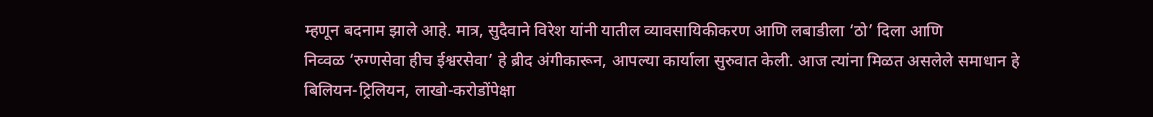म्हणून बदनाम झाले आहे. मात्र, सुदैवाने विरेश यांनी यातील व्यावसायिकीकरण आणि लबाडीला ‌‘ठो‌’ दिला आणि निव्वळ ‌‘रुग्णसेवा हीच ईश्वरसेवा‌’ हे ब्रीद अंगीकारून, आपल्या कार्याला सुरुवात केली. आज त्यांना मिळत असलेले समाधान हे बिलियन-ट्रिलियन, लाखो-करोडोंपेक्षा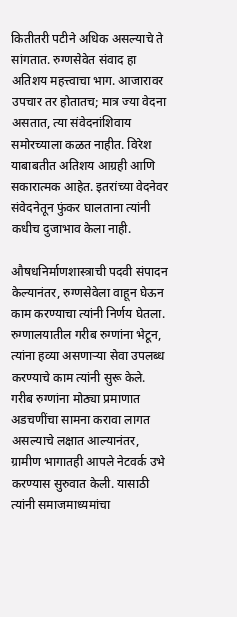कितीतरी पटीने अधिक असल्याचे ते सांगतात. रुग्णसेवेत संवाद हा अतिशय महत्त्वाचा भाग. आजारावर उपचार तर होतातच; मात्र ज्या वेदना असतात, त्या संवेदनांशिवाय समोरच्याला कळत नाहीत. विरेश याबाबतीत अतिशय आग्रही आणि सकारात्मक आहेत. इतरांच्या वेदनेवर संवेदनेतून फुंकर घालताना त्यांनी कधीच दुजाभाव केला नाही.

औषधनिर्माणशास्त्राची पदवी संपादन केल्यानंतर, रुग्णसेवेला वाहून घेऊन काम करण्याचा त्यांनी निर्णय घेतला. रुग्णालयातील गरीब रुग्णांना भेटून, त्यांना हव्या असणाऱ्या सेवा उपलब्ध करण्याचे काम त्यांनी सुरू केले. गरीब रुग्णांना मोठ्या प्रमाणात अडचणींचा सामना करावा लागत असल्याचे लक्षात आल्यानंतर, ग्रामीण भागातही आपले नेटवर्क उभे करण्यास सुरुवात केली. यासाठी त्यांनी समाजमाध्यमांचा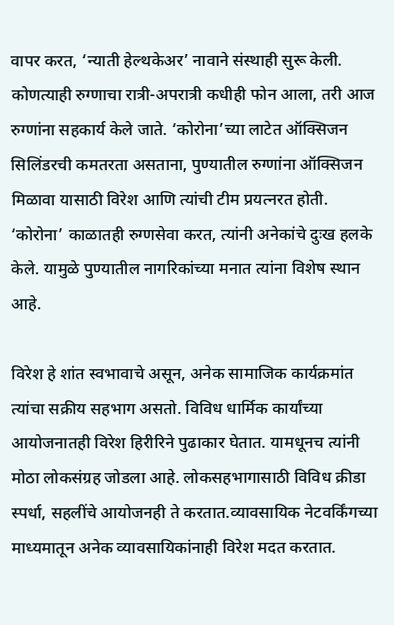वापर करत, ‘न्याती हेल्थकेअर‌’ नावाने संस्थाही सुरू केली. कोणत्याही रुग्णाचा रात्री-अपरात्री कधीही फोन आला, तरी आज रुग्णांना सहकार्य केले जाते. ‘कोरोना‌’च्या लाटेत ऑक्सिजन सिलिंडरची कमतरता असताना, पुण्यातील रुग्णांना ऑक्सिजन मिळावा यासाठी विरेश आणि त्यांची टीम प्रयत्नरत होती. ‘कोरोना‌’ काळातही रुग्णसेवा करत, त्यांनी अनेकांचे दुःख हलके केले. यामुळे पुण्यातील नागरिकांच्या मनात त्यांना विशेष स्थान आहे.

विरेश हे शांत स्वभावाचे असून, अनेक सामाजिक कार्यक्रमांत त्यांचा सक्रीय सहभाग असतो. विविध धार्मिक कार्यांच्या आयोजनातही विरेश हिरीरिने पुढाकार घेतात. यामधूनच त्यांनी मोठा लोकसंग्रह जोडला आहे. लोकसहभागासाठी विविध क्रीडा स्पर्धा, सहलींचे आयोजनही ते करतात.व्यावसायिक नेटवर्किंगच्या माध्यमातून अनेक व्यावसायिकांनाही विरेश मदत करतात.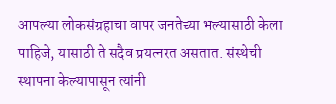आपल्या लोकसंग्रहाचा वापर जनतेच्या भल्यासाठी केला पाहिजे, यासाठी ते सदैव प्रयत्नरत असतात. संस्थेची स्थापना केल्यापासून त्यांनी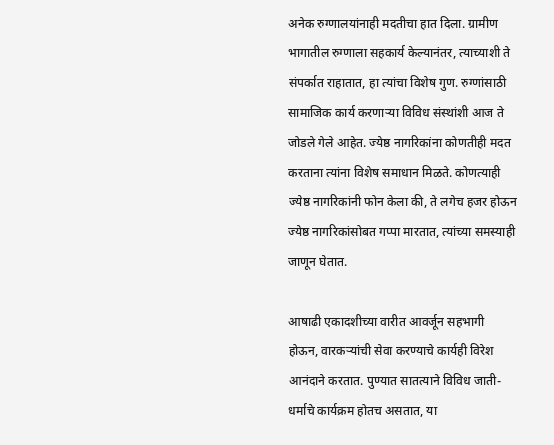अनेक रुग्णालयांनाही मदतीचा हात दिला. ग्रामीण भागातील रुग्णाला सहकार्य केल्यानंतर, त्याच्याशी ते संपर्कात राहातात, हा त्यांचा विशेष गुण. रुग्णांसाठी सामाजिक कार्य करणाऱ्या विविध संस्थांशी आज ते जोडले गेले आहेत. ज्येष्ठ नागरिकांना कोणतीही मदत करताना त्यांना विशेष समाधान मिळते. कोणत्याही ज्येष्ठ नागरिकांनी फोन केला की, ते लगेच हजर होऊन ज्येष्ठ नागरिकांसोबत गप्पा मारतात, त्यांच्या समस्याही जाणून घेतात.

आषाढी एकादशीच्या वारीत आवर्जून सहभागी होऊन, वारकऱ्यांची सेवा करण्याचे कार्यही विरेश आनंदाने करतात. पुण्यात सातत्याने विविध जाती-धर्माचे कार्यक्रम होतच असतात, या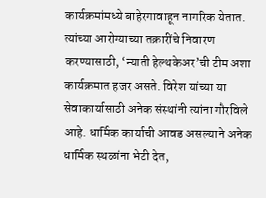कार्यक्रमांमध्ये बाहेरगावाहून नागरिक येतात. त्यांच्या आरोग्याच्या तक्रारींचे निवारण करण्यासाठी, ‘न्याती हेल्थकेअर‌’ची टीम अशा कार्यक्रमात हजर असते. विरेश यांच्या या सेवाकार्यासाठी अनेक संस्थांनी त्यांना गौरविले आहे. धार्मिक कार्याची आवड असल्याने अनेक धार्मिक स्थळांना भेटी देत,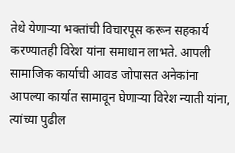तेथे येणाऱ्या भक्तांची विचारपूस करून सहकार्य करण्यातही विरेश यांना समाधान लाभते. आपली सामाजिक कार्याची आवड जोपासत अनेकांना आपल्या कार्यात सामावून घेणाऱ्या विरेश न्याती यांना, त्यांच्या पुढील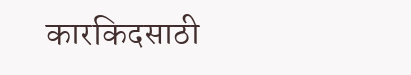कारकिदसाठी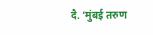दै. ‘मुंबई तरुण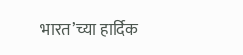भारत‌’च्या हार्दिक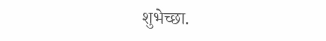शुभेच्छा.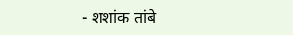- शशांक तांबे